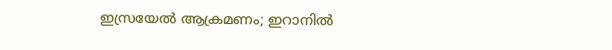ഇസ്രയേൽ ആക്രമണം; ഇറാനിൽ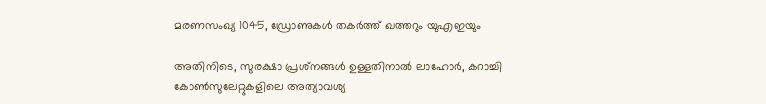മരണസംഖ്യ 1045, ഡ്രോണുകൾ തകർത്ത് ഖത്തറും യുഎഇയും

അതിനിടെ, സുരക്ഷാ പ്രശ്‌നങ്ങൾ ഉള്ളതിനാൽ ലാഹോർ, കറാച്ചി കോൺസുലേറ്റുകളിലെ അത്യാവശ്യ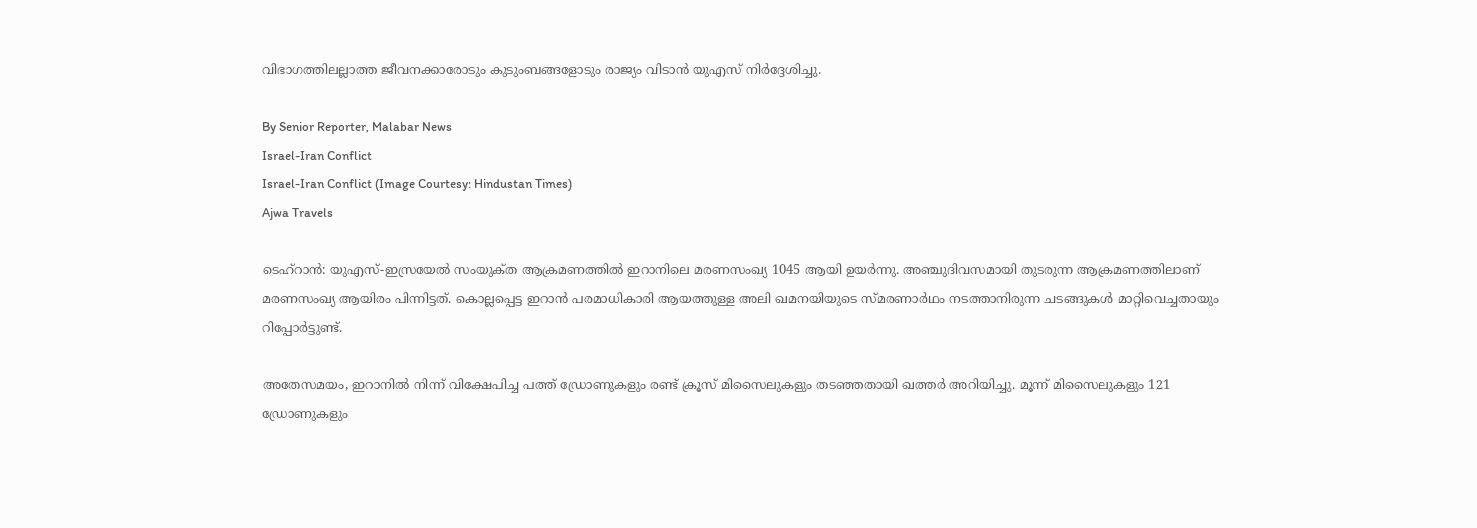വിഭാഗത്തിലല്ലാത്ത ജീവനക്കാരോടും കുടുംബങ്ങളോടും രാജ്യം വിടാൻ യുഎസ് നിർദ്ദേശിച്ചു.

By Senior Reporter, Malabar News
Israel-Iran Conflict
Israel-Iran Conflict (Image Courtesy: Hindustan Times)
Ajwa Travels

ടെഹ്‌റാൻ: യുഎസ്-ഇസ്രയേൽ സംയുക്‌ത ആക്രമണത്തിൽ ഇറാനിലെ മരണസംഖ്യ 1045 ആയി ഉയർന്നു. അഞ്ചുദിവസമായി തുടരുന്ന ആക്രമണത്തിലാണ് മരണസംഖ്യ ആയിരം പിന്നിട്ടത്. കൊല്ലപ്പെട്ട ഇറാൻ പരമാധികാരി ആയത്തുള്ള അലി ഖമനയിയുടെ സ്‌മരണാർഥം നടത്താനിരുന്ന ചടങ്ങുകൾ മാറ്റിവെച്ചതായും റിപ്പോർട്ടുണ്ട്.

അതേസമയം, ഇറാനിൽ നിന്ന് വിക്ഷേപിച്ച പത്ത് ഡ്രോണുകളും രണ്ട് ക്രൂസ് മിസൈലുകളും തടഞ്ഞതായി ഖത്തർ അറിയിച്ചു. മൂന്ന് മിസൈലുകളും 121 ഡ്രോണുകളും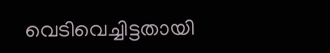വെടിവെച്ചിട്ടതായി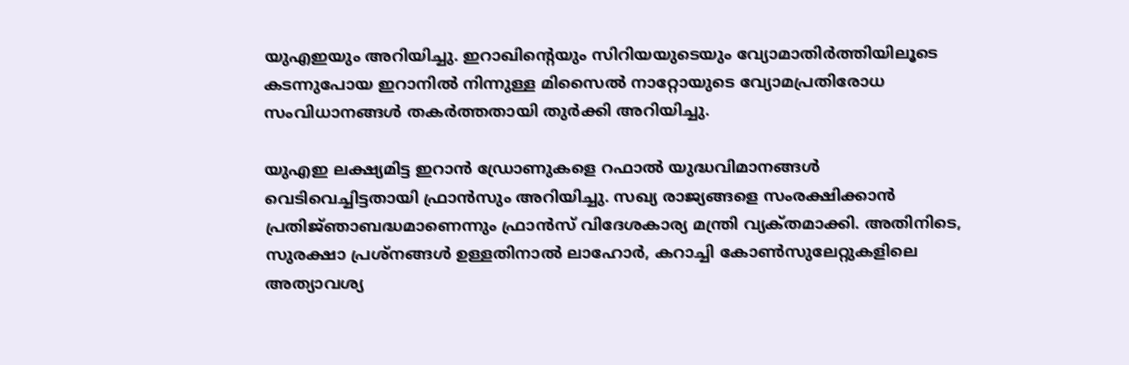യുഎഇയും അറിയിച്ചു. ഇറാഖിന്റെയും സിറിയയുടെയും വ്യോമാതിർത്തിയിലൂടെ കടന്നുപോയ ഇറാനിൽ നിന്നുള്ള മിസൈൽ നാറ്റോയുടെ വ്യോമപ്രതിരോധ സംവിധാനങ്ങൾ തകർത്തതായി തുർക്കി അറിയിച്ചു.

യുഎഇ ലക്ഷ്യമിട്ട ഇറാൻ ഡ്രോണുകളെ റഫാൽ യുദ്ധവിമാനങ്ങൾ വെടിവെച്ചിട്ടതായി ഫ്രാൻസും അറിയിച്ചു. സഖ്യ രാജ്യങ്ങളെ സംരക്ഷിക്കാൻ പ്രതിജ്‌ഞാബദ്ധമാണെന്നും ഫ്രാൻസ് വിദേശകാര്യ മന്ത്രി വ്യക്‌തമാക്കി. അതിനിടെ, സുരക്ഷാ പ്രശ്‌നങ്ങൾ ഉള്ളതിനാൽ ലാഹോർ, കറാച്ചി കോൺസുലേറ്റുകളിലെ അത്യാവശ്യ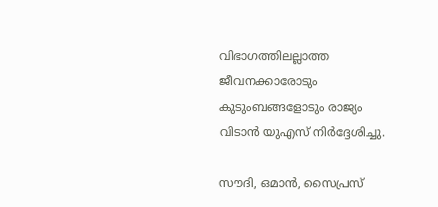വിഭാഗത്തിലല്ലാത്ത ജീവനക്കാരോടും കുടുംബങ്ങളോടും രാജ്യം വിടാൻ യുഎസ് നിർദ്ദേശിച്ചു.

സൗദി, ഒമാൻ, സൈപ്രസ്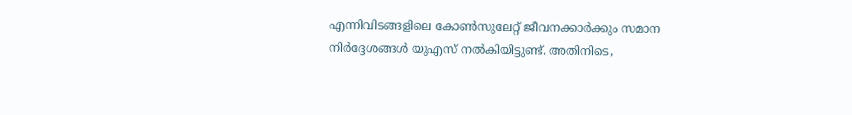എന്നിവിടങ്ങളിലെ കോൺസുലേറ്റ് ജീവനക്കാർക്കും സമാന നിർദ്ദേശങ്ങൾ യുഎസ് നൽകിയിട്ടുണ്ട്. അതിനിടെ,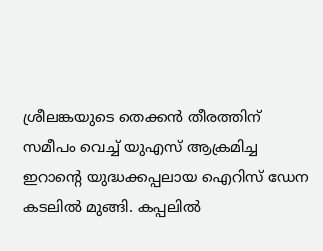ശ്രീലങ്കയുടെ തെക്കൻ തീരത്തിന് സമീപം വെച്ച് യുഎസ് ആക്രമിച്ച ഇറാന്റെ യുദ്ധക്കപ്പലായ ഐറിസ് ഡേന കടലിൽ മുങ്ങി. കപ്പലിൽ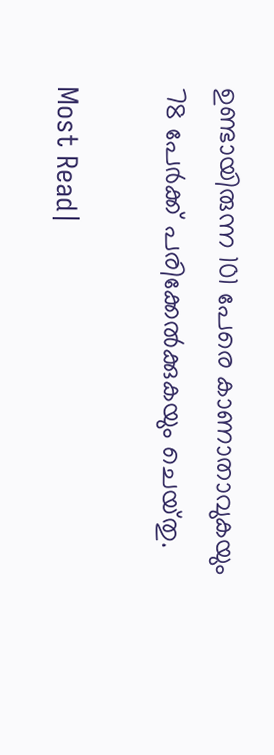ഉണ്ടായിരുന്ന 101 പേരെ കാണാതാവുകയും 78 പേർക്ക് പരിക്കേൽക്കുകയും ചെയ്‌തു.

Most Read|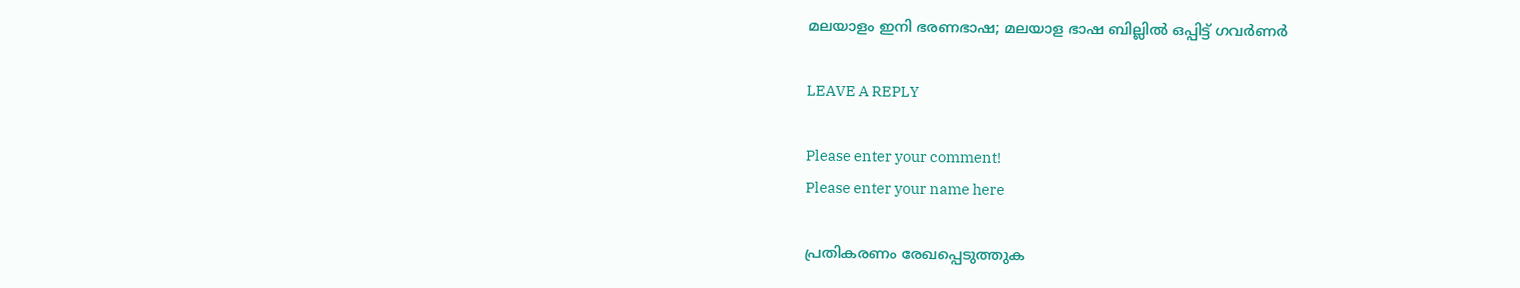മലയാളം ഇനി ഭരണഭാഷ; മലയാള ഭാഷ ബില്ലിൽ ഒപ്പിട്ട് ഗവർണർ

LEAVE A REPLY

Please enter your comment!
Please enter your name here

പ്രതികരണം രേഖപ്പെടുത്തുക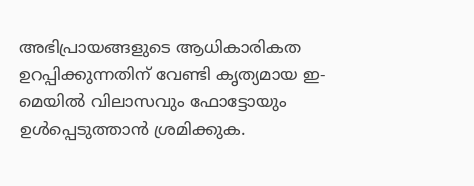അഭിപ്രായങ്ങളുടെ ആധികാരികത ഉറപ്പിക്കുന്നതിന് വേണ്ടി കൃത്യമായ ഇ-മെയിൽ വിലാസവും ഫോട്ടോയും ഉൾപ്പെടുത്താൻ ശ്രമിക്കുക.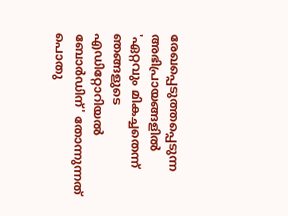രേഖപ്പെടുത്തപ്പെടുന്ന അഭിപ്രായങ്ങളിൽ 'ഏറ്റവും മികച്ചതെന്ന് ഞങ്ങളുടെ എഡിറ്റോറിയൽ ബോർഡിന്' തോന്നുന്നത് പൊതു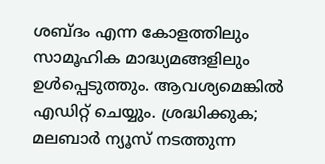ശബ്‌ദം എന്ന കോളത്തിലും സാമൂഹിക മാദ്ധ്യമങ്ങളിലും ഉൾപ്പെടുത്തും. ആവശ്യമെങ്കിൽ എഡിറ്റ് ചെയ്യും. ശ്രദ്ധിക്കുക; മലബാർ ന്യൂസ് നടത്തുന്ന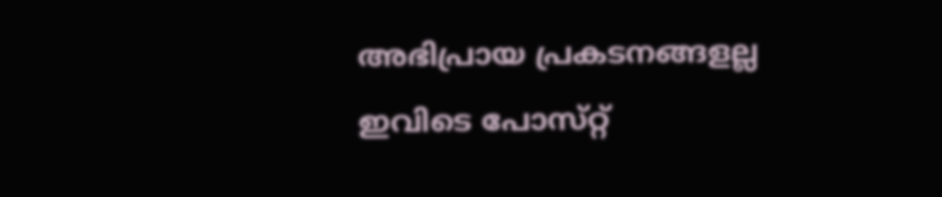അഭിപ്രായ പ്രകടനങ്ങളല്ല ഇവിടെ പോസ്‌റ്റ്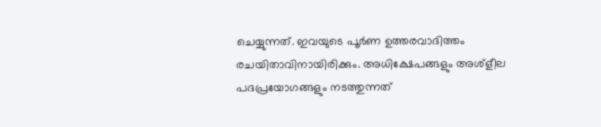ചെയ്യുന്നത്. ഇവയുടെ പൂർണ ഉത്തരവാദിത്തം രചയിതാവിനായിരിക്കും. അധിക്ഷേപങ്ങളും അശ്‌ളീല പദപ്രയോഗങ്ങളും നടത്തുന്നത്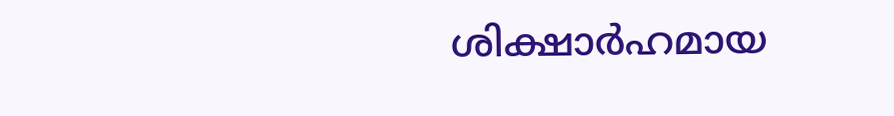ശിക്ഷാർഹമായ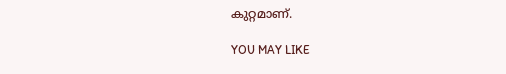കുറ്റമാണ്.

YOU MAY LIKE